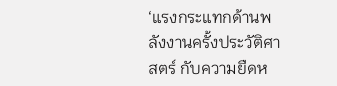‘แรงกระแทกด้านพลังงานครั้งประวัติศาสตร์ กับความยืดห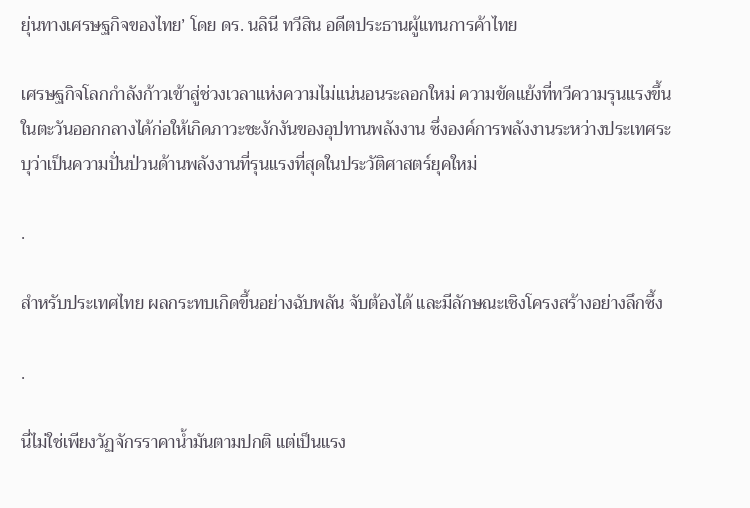ยุ่นทางเศรษฐกิจของไทย’ โดย ดร. นลินี ทวีสิน อดีตประธานผู้แทนการค้าไทย

เศรษฐกิจโลกกำลังก้าวเข้าสู่ช่วงเวลาแห่งความไม่แน่นอนระลอกใหม่ ความขัดแย้งที่ทวีความรุนแรงขึ้นในตะวันออกกลางได้ก่อให้เกิดภาวะชะงักงันของอุปทานพลังงาน ซึ่งองค์การพลังงานระหว่างประเทศระบุว่าเป็นความปั่นป่วนด้านพลังงานที่รุนแรงที่สุดในประวัติศาสตร์ยุคใหม่

.

สำหรับประเทศไทย ผลกระทบเกิดขึ้นอย่างฉับพลัน จับต้องได้ และมีลักษณะเชิงโครงสร้างอย่างลึกซึ้ง

.

นี่ไม่ใช่เพียงวัฏจักรราคาน้ำมันตามปกติ แต่เป็นแรง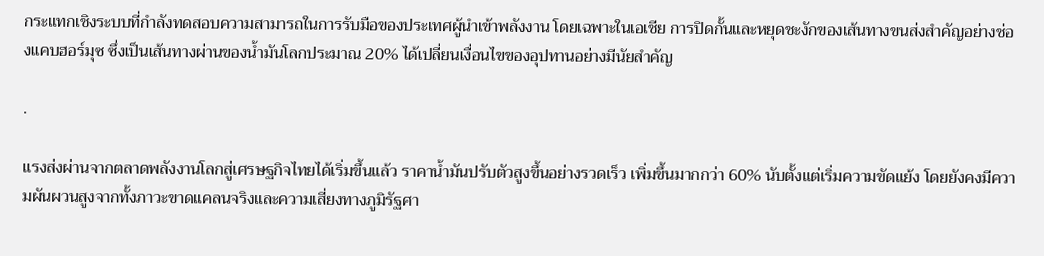กระแทกเชิงระบบที่กำลังทดสอบความสามารถในการรับมือของประเทศผู้นำเข้าพลังงาน โดยเฉพาะในเอเชีย การปิดกั้นและหยุดชะงักของเส้นทางขนส่งสำคัญอย่างช่องแคบฮอร์มุซ ซึ่งเป็นเส้นทางผ่านของน้ำมันโลกประมาณ 20% ได้เปลี่ยนเงื่อนไขของอุปทานอย่างมีนัยสำคัญ

.

แรงส่งผ่านจากตลาดพลังงานโลกสู่เศรษฐกิจไทยได้เริ่มขึ้นแล้ว ราคาน้ำมันปรับตัวสูงขึ้นอย่างรวดเร็ว เพิ่มขึ้นมากกว่า 60% นับตั้งแต่เริ่มความขัดแย้ง โดยยังคงมีความผันผวนสูงจากทั้งภาวะขาดแคลนจริงและความเสี่ยงทางภูมิรัฐศา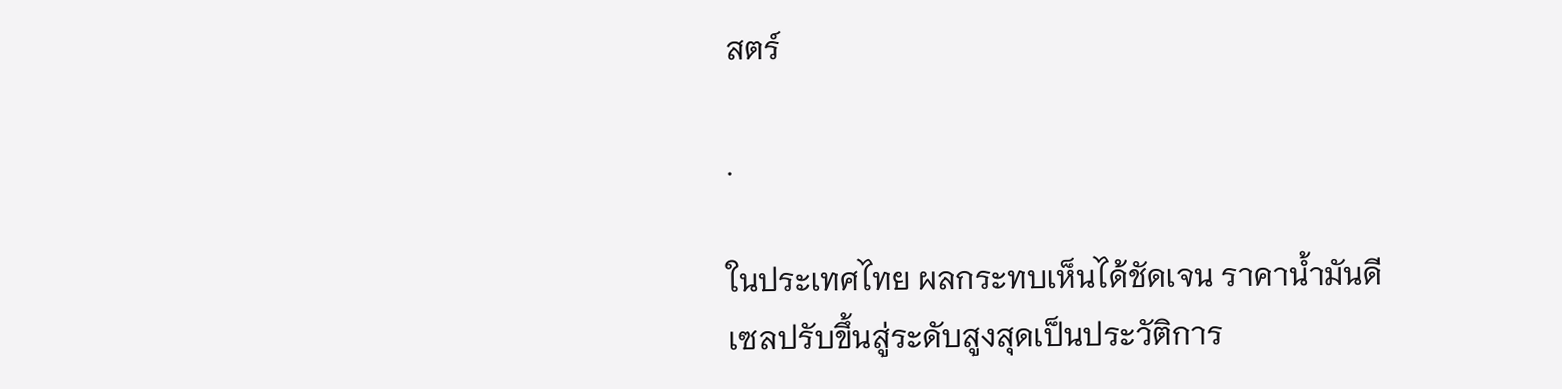สตร์

.

ในประเทศไทย ผลกระทบเห็นได้ชัดเจน ราคาน้ำมันดีเซลปรับขึ้นสู่ระดับสูงสุดเป็นประวัติการ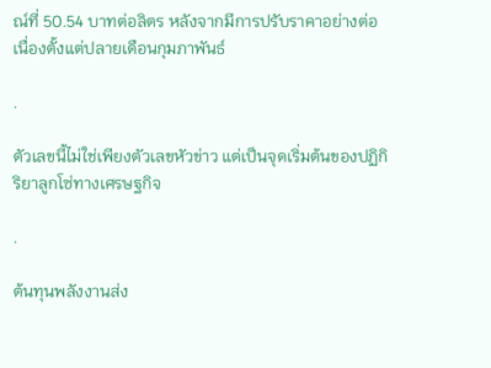ณ์ที่ 50.54 บาทต่อลิตร หลังจากมีการปรับราคาอย่างต่อเนื่องตั้งแต่ปลายเดือนกุมภาพันธ์

.

ตัวเลขนี้ไม่ใช่เพียงตัวเลขหัวข่าว แต่เป็นจุดเริ่มต้นของปฏิกิริยาลูกโซ่ทางเศรษฐกิจ

.

ต้นทุนพลังงานส่ง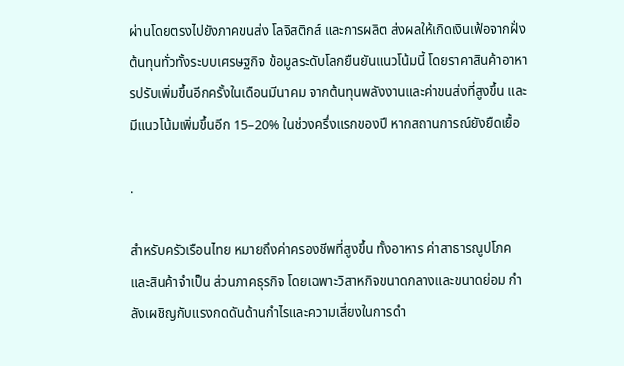ผ่านโดยตรงไปยังภาคขนส่ง โลจิสติกส์ และการผลิต ส่งผลให้เกิดเงินเฟ้อจากฝั่งต้นทุนทั่วทั้งระบบเศรษฐกิจ ข้อมูลระดับโลกยืนยันแนวโน้มนี้ โดยราคาสินค้าอาหารปรับเพิ่มขึ้นอีกครั้งในเดือนมีนาคม จากต้นทุนพลังงานและค่าขนส่งที่สูงขึ้น และมีแนวโน้มเพิ่มขึ้นอีก 15–20% ในช่วงครึ่งแรกของปี หากสถานการณ์ยังยืดเยื้อ

.

สำหรับครัวเรือนไทย หมายถึงค่าครองชีพที่สูงขึ้น ทั้งอาหาร ค่าสาธารณูปโภค และสินค้าจำเป็น ส่วนภาคธุรกิจ โดยเฉพาะวิสาหกิจขนาดกลางและขนาดย่อม กำลังเผชิญกับแรงกดดันด้านกำไรและความเสี่ยงในการดำ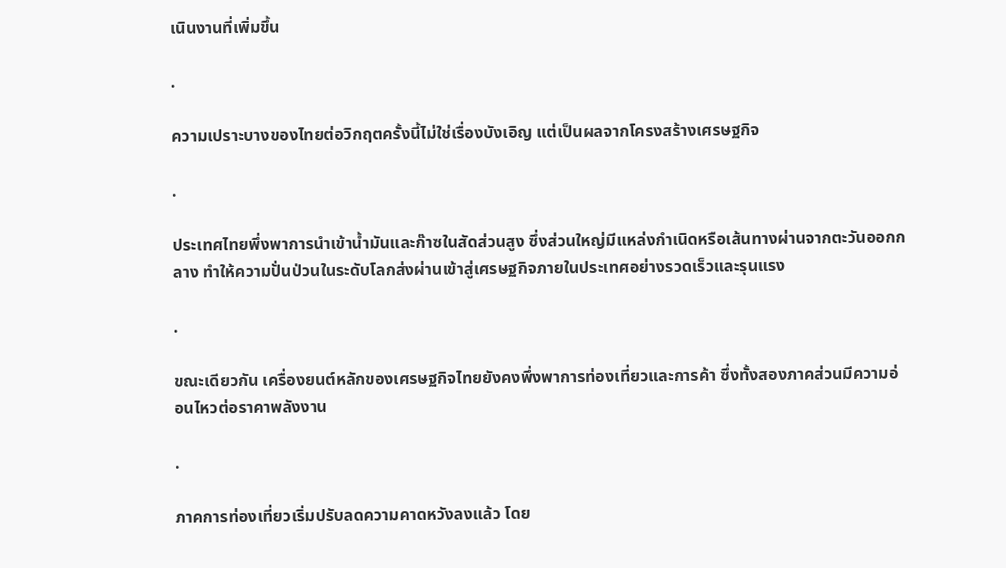เนินงานที่เพิ่มขึ้น

.

ความเปราะบางของไทยต่อวิกฤตครั้งนี้ไม่ใช่เรื่องบังเอิญ แต่เป็นผลจากโครงสร้างเศรษฐกิจ

.

ประเทศไทยพึ่งพาการนำเข้าน้ำมันและก๊าซในสัดส่วนสูง ซึ่งส่วนใหญ่มีแหล่งกำเนิดหรือเส้นทางผ่านจากตะวันออกกลาง ทำให้ความปั่นป่วนในระดับโลกส่งผ่านเข้าสู่เศรษฐกิจภายในประเทศอย่างรวดเร็วและรุนแรง

.

ขณะเดียวกัน เครื่องยนต์หลักของเศรษฐกิจไทยยังคงพึ่งพาการท่องเที่ยวและการค้า ซึ่งทั้งสองภาคส่วนมีความอ่อนไหวต่อราคาพลังงาน

.

ภาคการท่องเที่ยวเริ่มปรับลดความคาดหวังลงแล้ว โดย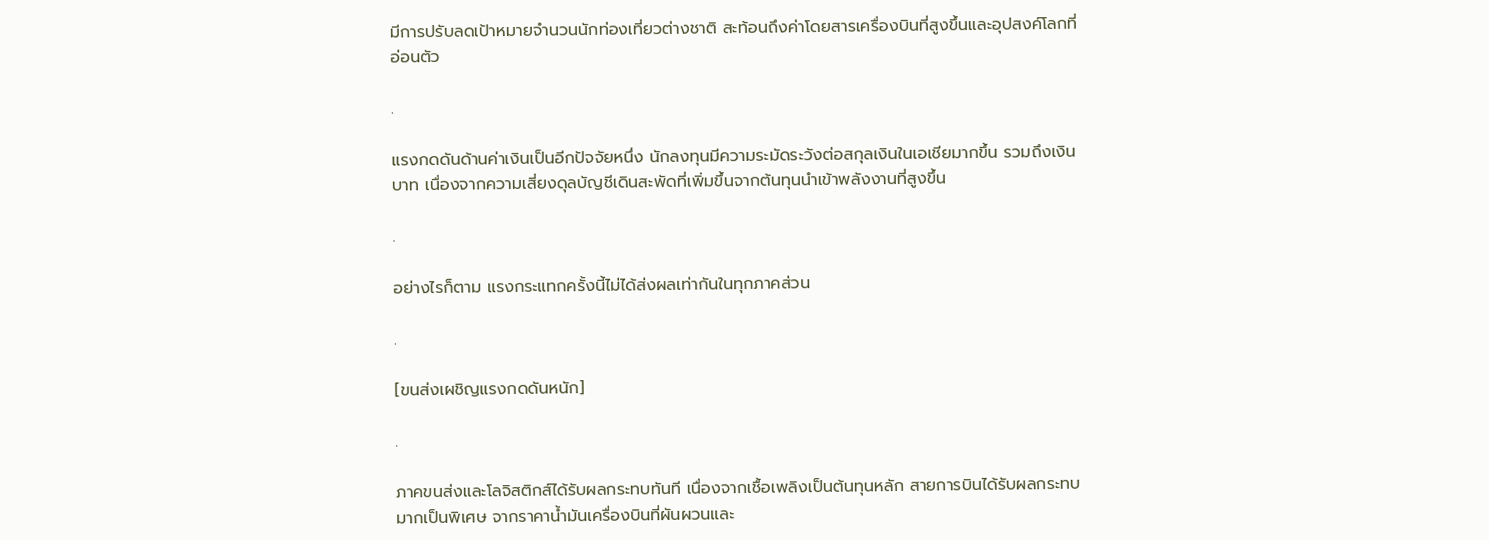มีการปรับลดเป้าหมายจำนวนนักท่องเที่ยวต่างชาติ สะท้อนถึงค่าโดยสารเครื่องบินที่สูงขึ้นและอุปสงค์โลกที่อ่อนตัว

.

แรงกดดันด้านค่าเงินเป็นอีกปัจจัยหนึ่ง นักลงทุนมีความระมัดระวังต่อสกุลเงินในเอเชียมากขึ้น รวมถึงเงินบาท เนื่องจากความเสี่ยงดุลบัญชีเดินสะพัดที่เพิ่มขึ้นจากต้นทุนนำเข้าพลังงานที่สูงขึ้น

.

อย่างไรก็ตาม แรงกระแทกครั้งนี้ไม่ได้ส่งผลเท่ากันในทุกภาคส่วน

.

[ขนส่งเผชิญแรงกดดันหนัก]

.

ภาคขนส่งและโลจิสติกส์ได้รับผลกระทบทันที เนื่องจากเชื้อเพลิงเป็นต้นทุนหลัก สายการบินได้รับผลกระทบมากเป็นพิเศษ จากราคาน้ำมันเครื่องบินที่ผันผวนและ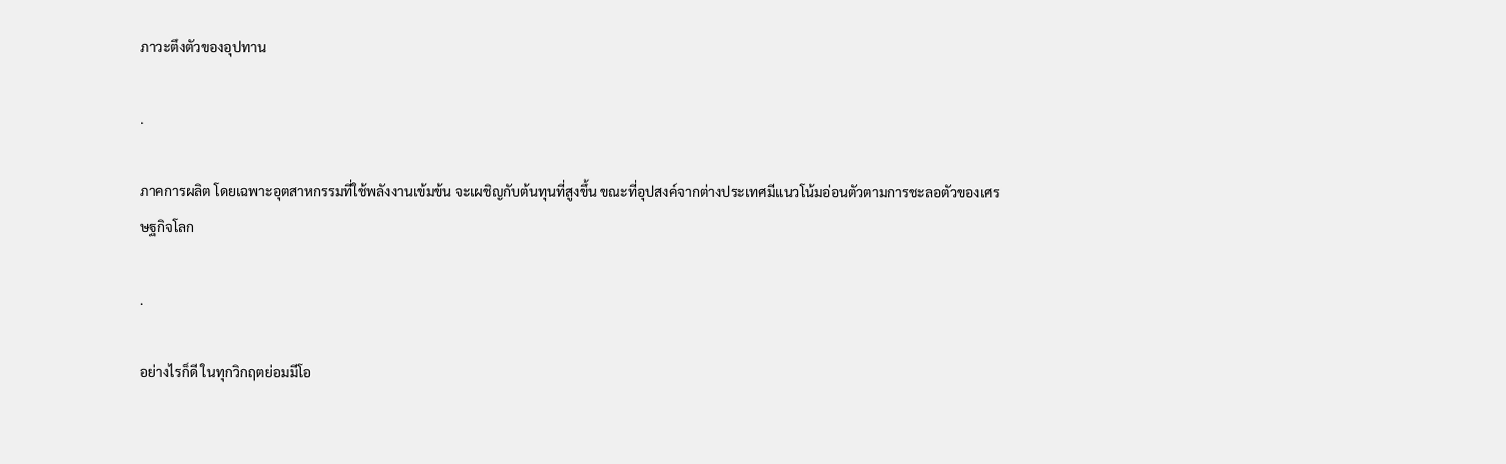ภาวะตึงตัวของอุปทาน

.

ภาคการผลิต โดยเฉพาะอุตสาหกรรมที่ใช้พลังงานเข้มข้น จะเผชิญกับต้นทุนที่สูงขึ้น ขณะที่อุปสงค์จากต่างประเทศมีแนวโน้มอ่อนตัวตามการชะลอตัวของเศรษฐกิจโลก

.

อย่างไรก็ดี ในทุกวิกฤตย่อมมีโอ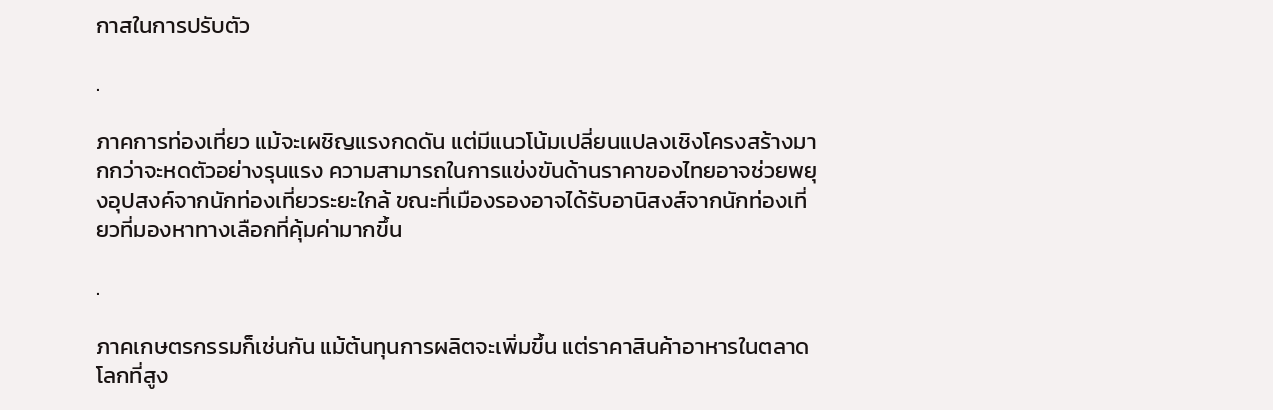กาสในการปรับตัว

.

ภาคการท่องเที่ยว แม้จะเผชิญแรงกดดัน แต่มีแนวโน้มเปลี่ยนแปลงเชิงโครงสร้างมากกว่าจะหดตัวอย่างรุนแรง ความสามารถในการแข่งขันด้านราคาของไทยอาจช่วยพยุงอุปสงค์จากนักท่องเที่ยวระยะใกล้ ขณะที่เมืองรองอาจได้รับอานิสงส์จากนักท่องเที่ยวที่มองหาทางเลือกที่คุ้มค่ามากขึ้น

.

ภาคเกษตรกรรมก็เช่นกัน แม้ต้นทุนการผลิตจะเพิ่มขึ้น แต่ราคาสินค้าอาหารในตลาดโลกที่สูง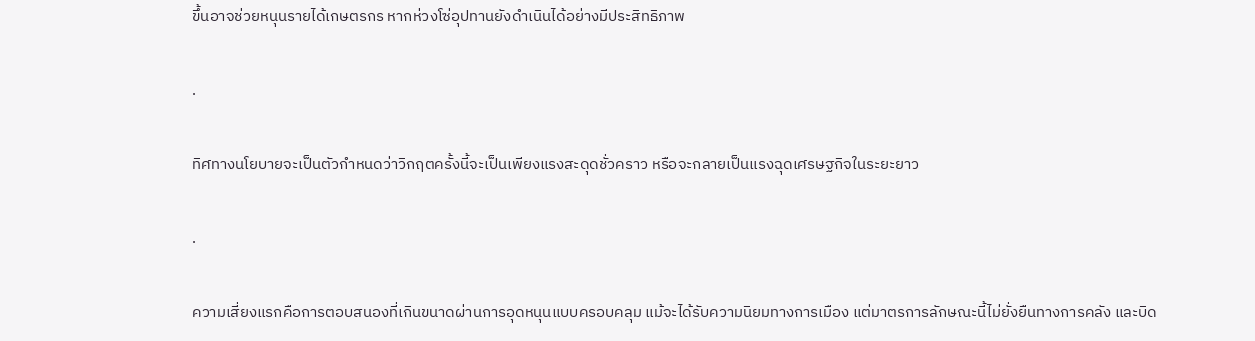ขึ้นอาจช่วยหนุนรายได้เกษตรกร หากห่วงโซ่อุปทานยังดำเนินได้อย่างมีประสิทธิภาพ

.

ทิศทางนโยบายจะเป็นตัวกำหนดว่าวิกฤตครั้งนี้จะเป็นเพียงแรงสะดุดชั่วคราว หรือจะกลายเป็นแรงฉุดเศรษฐกิจในระยะยาว

.

ความเสี่ยงแรกคือการตอบสนองที่เกินขนาดผ่านการอุดหนุนแบบครอบคลุม แม้จะได้รับความนิยมทางการเมือง แต่มาตรการลักษณะนี้ไม่ยั่งยืนทางการคลัง และบิด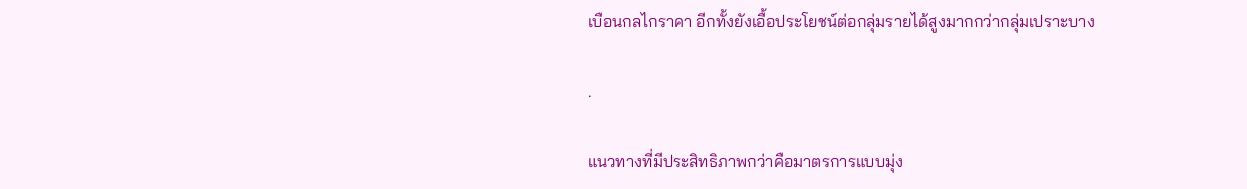เบือนกลไกราคา อีกทั้งยังเอื้อประโยชน์ต่อกลุ่มรายได้สูงมากกว่ากลุ่มเปราะบาง

.

แนวทางที่มีประสิทธิภาพกว่าคือมาตรการแบบมุ่ง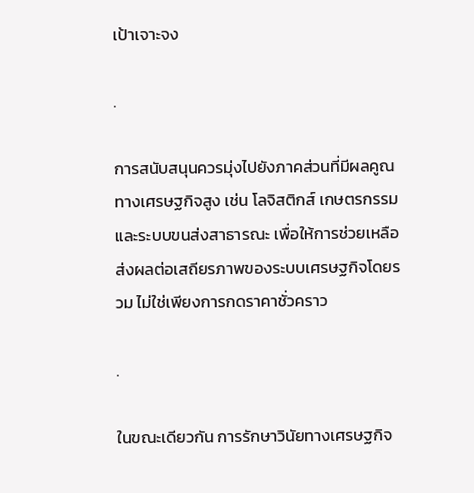เป้าเจาะจง

.

การสนับสนุนควรมุ่งไปยังภาคส่วนที่มีผลคูณทางเศรษฐกิจสูง เช่น โลจิสติกส์ เกษตรกรรม และระบบขนส่งสาธารณะ เพื่อให้การช่วยเหลือส่งผลต่อเสถียรภาพของระบบเศรษฐกิจโดยรวม ไม่ใช่เพียงการกดราคาชั่วคราว

.

ในขณะเดียวกัน การรักษาวินัยทางเศรษฐกิจ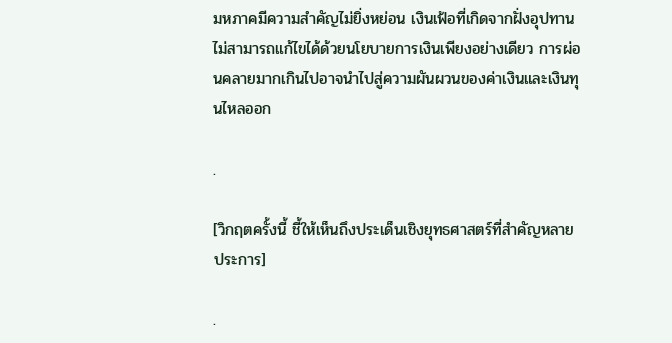มหภาคมีความสำคัญไม่ยิ่งหย่อน เงินเฟ้อที่เกิดจากฝั่งอุปทานไม่สามารถแก้ไขได้ด้วยนโยบายการเงินเพียงอย่างเดียว การผ่อนคลายมากเกินไปอาจนำไปสู่ความผันผวนของค่าเงินและเงินทุนไหลออก

.

[วิกฤตครั้งนี้ ชี้ให้เห็นถึงประเด็นเชิงยุทธศาสตร์ที่สำคัญหลายประการ]

.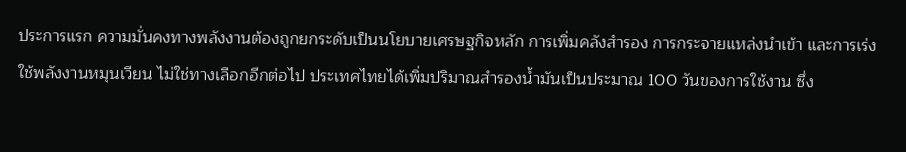ประการแรก ความมั่นคงทางพลังงานต้องถูกยกระดับเป็นนโยบายเศรษฐกิจหลัก การเพิ่มคลังสำรอง การกระจายแหล่งนำเข้า และการเร่งใช้พลังงานหมุนเวียน ไม่ใช่ทางเลือกอีกต่อไป ประเทศไทยได้เพิ่มปริมาณสำรองน้ำมันเป็นประมาณ 100 วันของการใช้งาน ซึ่ง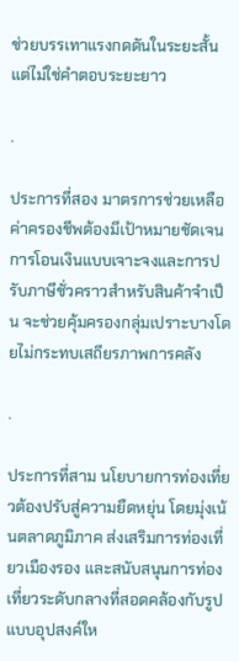ช่วยบรรเทาแรงกดดันในระยะสั้น แต่ไม่ใช่คำตอบระยะยาว

.

ประการที่สอง มาตรการช่วยเหลือค่าครองชีพต้องมีเป้าหมายชัดเจน การโอนเงินแบบเจาะจงและการปรับภาษีชั่วคราวสำหรับสินค้าจำเป็น จะช่วยคุ้มครองกลุ่มเปราะบางโดยไม่กระทบเสถียรภาพการคลัง

.

ประการที่สาม นโยบายการท่องเที่ยวต้องปรับสู่ความยืดหยุ่น โดยมุ่งเน้นตลาดภูมิภาค ส่งเสริมการท่องเที่ยวเมืองรอง และสนับสนุนการท่องเที่ยวระดับกลางที่สอดคล้องกับรูปแบบอุปสงค์ให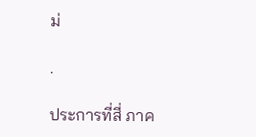ม่

.

ประการที่สี่ ภาค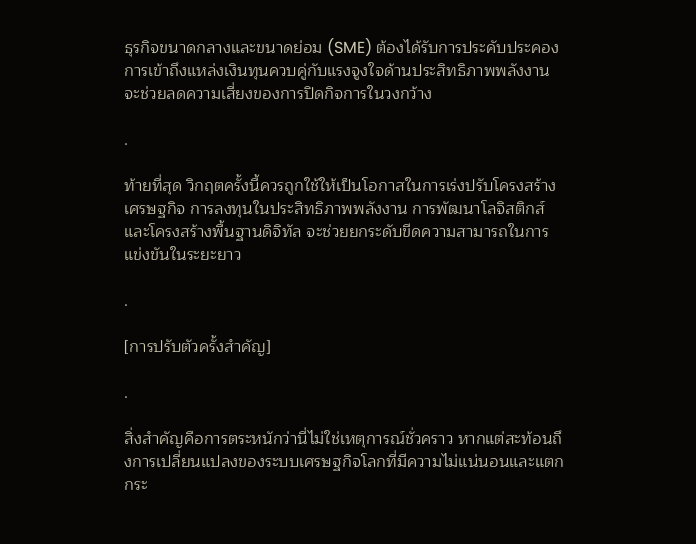ธุรกิจขนาดกลางและขนาดย่อม (SME) ต้องได้รับการประคับประคอง การเข้าถึงแหล่งเงินทุนควบคู่กับแรงจูงใจด้านประสิทธิภาพพลังงาน จะช่วยลดความเสี่ยงของการปิดกิจการในวงกว้าง

.

ท้ายที่สุด วิกฤตครั้งนี้ควรถูกใช้ให้เป็นโอกาสในการเร่งปรับโครงสร้างเศรษฐกิจ การลงทุนในประสิทธิภาพพลังงาน การพัฒนาโลจิสติกส์ และโครงสร้างพื้นฐานดิจิทัล จะช่วยยกระดับขีดความสามารถในการแข่งขันในระยะยาว

.

[การปรับตัวครั้งสำคัญ]

.

สิ่งสำคัญคือการตระหนักว่านี่ไม่ใช่เหตุการณ์ชั่วคราว หากแต่สะท้อนถึงการเปลี่ยนแปลงของระบบเศรษฐกิจโลกที่มีความไม่แน่นอนและแตกกระ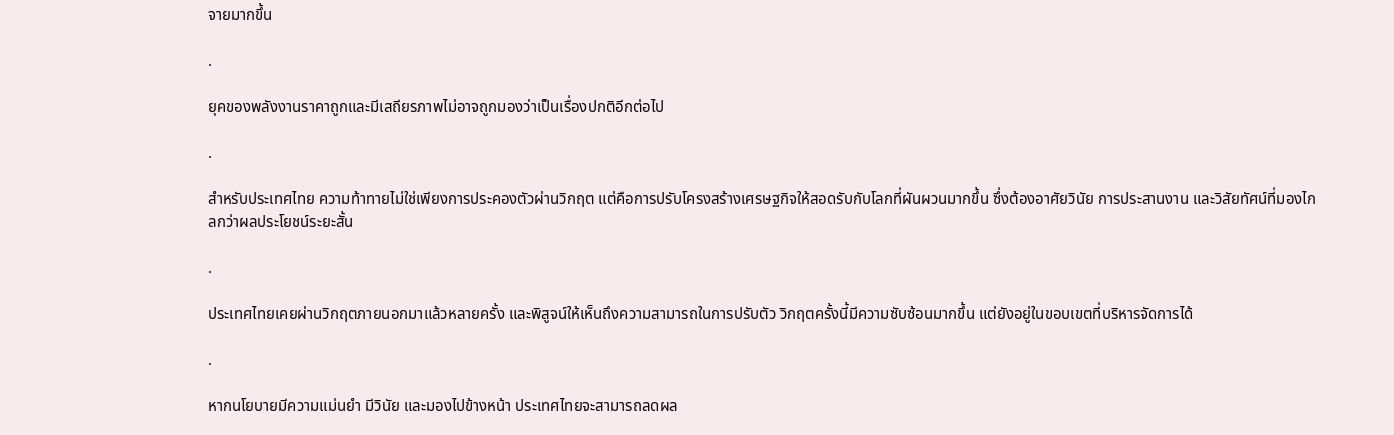จายมากขึ้น

.

ยุคของพลังงานราคาถูกและมีเสถียรภาพไม่อาจถูกมองว่าเป็นเรื่องปกติอีกต่อไป

.

สำหรับประเทศไทย ความท้าทายไม่ใช่เพียงการประคองตัวผ่านวิกฤต แต่คือการปรับโครงสร้างเศรษฐกิจให้สอดรับกับโลกที่ผันผวนมากขึ้น ซึ่งต้องอาศัยวินัย การประสานงาน และวิสัยทัศน์ที่มองไกลกว่าผลประโยชน์ระยะสั้น

.

ประเทศไทยเคยผ่านวิกฤตภายนอกมาแล้วหลายครั้ง และพิสูจน์ให้เห็นถึงความสามารถในการปรับตัว วิกฤตครั้งนี้มีความซับซ้อนมากขึ้น แต่ยังอยู่ในขอบเขตที่บริหารจัดการได้

.

หากนโยบายมีความแม่นยำ มีวินัย และมองไปข้างหน้า ประเทศไทยจะสามารถลดผล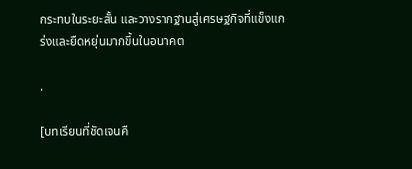กระทบในระยะสั้น และวางรากฐานสู่เศรษฐกิจที่แข็งแกร่งและยืดหยุ่นมากขึ้นในอนาคต

.

[บทเรียนที่ชัดเจนคื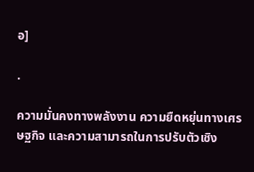อ]

.

ความมั่นคงทางพลังงาน ความยืดหยุ่นทางเศรษฐกิจ และความสามารถในการปรับตัวเชิง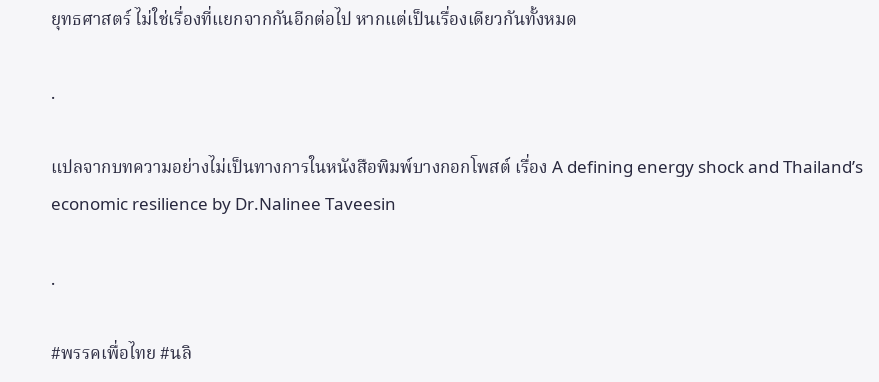ยุทธศาสตร์ ไม่ใช่เรื่องที่แยกจากกันอีกต่อไป หากแต่เป็นเรื่องเดียวกันทั้งหมด

.

แปลจากบทความอย่างไม่เป็นทางการในหนังสือพิมพ์บางกอกโพสต์ เรื่อง A defining energy shock and Thailand’s economic resilience by Dr.Nalinee Taveesin

.

#พรรคเพื่อไทย #นลิ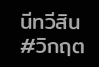นีทวีสิน #วิกฤต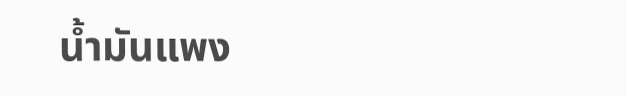น้ำมันแพง